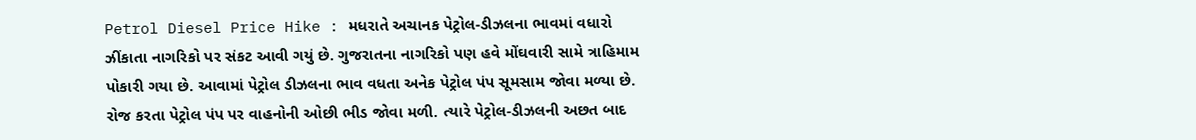Petrol Diesel Price Hike : મધરાતે અચાનક પેટ્રોલ-ડીઝલના ભાવમાં વધારો ઝીંકાતા નાગરિકો પર સંકટ આવી ગયું છે. ગુજરાતના નાગરિકો પણ હવે મોંઘવારી સામે ત્રાહિમામ પોકારી ગયા છે. આવામાં પેટ્રોલ ડીઝલના ભાવ વધતા અનેક પેટ્રોલ પંપ સૂમસામ જોવા મળ્યા છે. રોજ કરતા પેટ્રોલ પંપ પર વાહનોની ઓછી ભીડ જોવા મળી. ત્યારે પેટ્રોલ-ડીઝલની અછત બાદ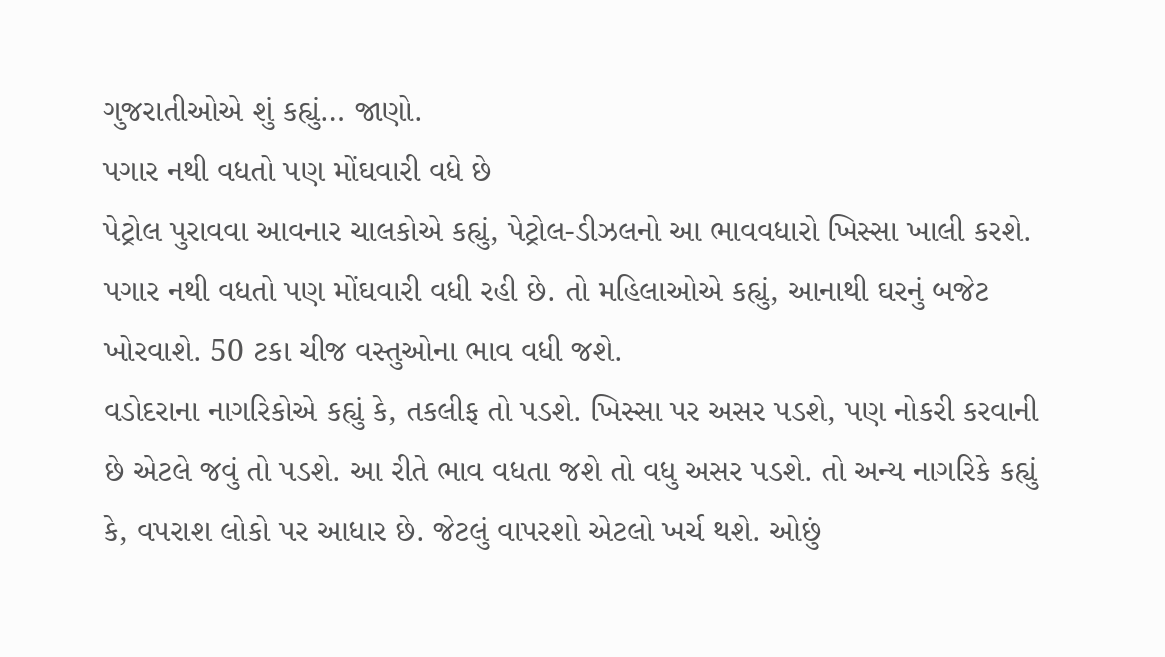ગુજરાતીઓએ શું કહ્યું… જાણો.
પગાર નથી વધતો પણ મોંઘવારી વધે છે
પેટ્રોલ પુરાવવા આવનાર ચાલકોએ કહ્યું, પેટ્રોલ-ડીઝલનો આ ભાવવધારો ખિસ્સા ખાલી કરશે. પગાર નથી વધતો પણ મોંઘવારી વધી રહી છે. તો મહિલાઓએ કહ્યું, આનાથી ઘરનું બજેટ ખોરવાશે. 50 ટકા ચીજ વસ્તુઓના ભાવ વધી જશે.
વડોદરાના નાગરિકોએ કહ્યું કે, તકલીફ તો પડશે. ખિસ્સા પર અસર પડશે, પણ નોકરી કરવાની છે એટલે જવું તો પડશે. આ રીતે ભાવ વધતા જશે તો વધુ અસર પડશે. તો અન્ય નાગરિકે કહ્યું કે, વપરાશ લોકો પર આધાર છે. જેટલું વાપરશો એટલો ખર્ચ થશે. ઓછું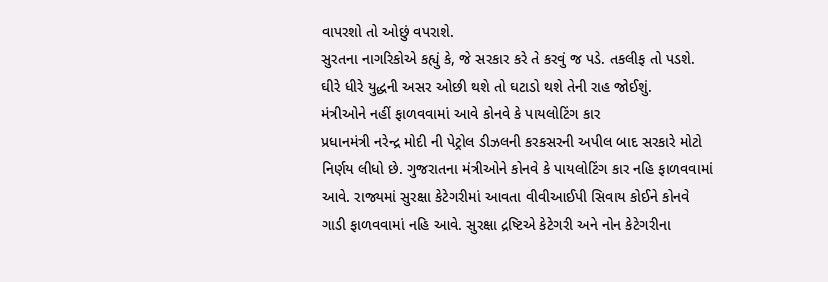વાપરશો તો ઓછું વપરાશે.
સુરતના નાગરિકોએ કહ્યું કે, જે સરકાર કરે તે કરવું જ પડે. તકલીફ તો પડશે. ઘીરે ધીરે યુદ્ધની અસર ઓછી થશે તો ઘટાડો થશે તેની રાહ જોઈશું.
મંત્રીઓને નહીં ફાળવવામાં આવે કોનવે કે પાયલોટિંગ કાર
પ્રધાનમંત્રી નરેન્દ્ર મોદી ની પેટ્રોલ ડીઝલની કરકસરની અપીલ બાદ સરકારે મોટો નિર્ણય લીધો છે. ગુજરાતના મંત્રીઓને કોનવે કે પાયલોટિંગ કાર નહિ ફાળવવામાં આવે. રાજ્યમાં સુરક્ષા કેટેગરીમાં આવતા વીવીઆઈપી સિવાય કોઈને કોનવે ગાડી ફાળવવામાં નહિ આવે. સુરક્ષા દ્રષ્ટિએ કેટેગરી અને નોન કેટેગરીના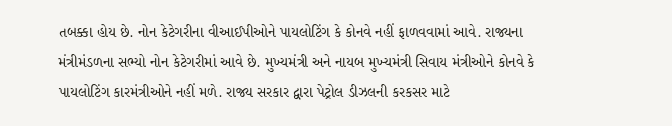તબક્કા હોય છે. નોન કેટેગરીના વીઆઈપીઓને પાયલોટિંગ કે કોનવે નહીં ફાળવવામાં આવે. રાજ્યના મંત્રીમંડળના સભ્યો નોન કેટેગરીમાં આવે છે. મુખ્યમંત્રી અને નાયબ મુખ્યમંત્રી સિવાય મંત્રીઓને કોનવે કે પાયલોટિંગ કારમંત્રીઓને નહીં મળે. રાજ્ય સરકાર દ્વારા પેટ્રોલ ડીઝલની કરકસર માટે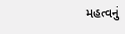મહત્વનું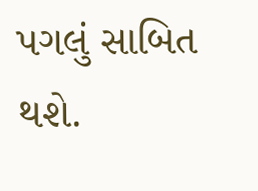પગલું સાબિત થશે.